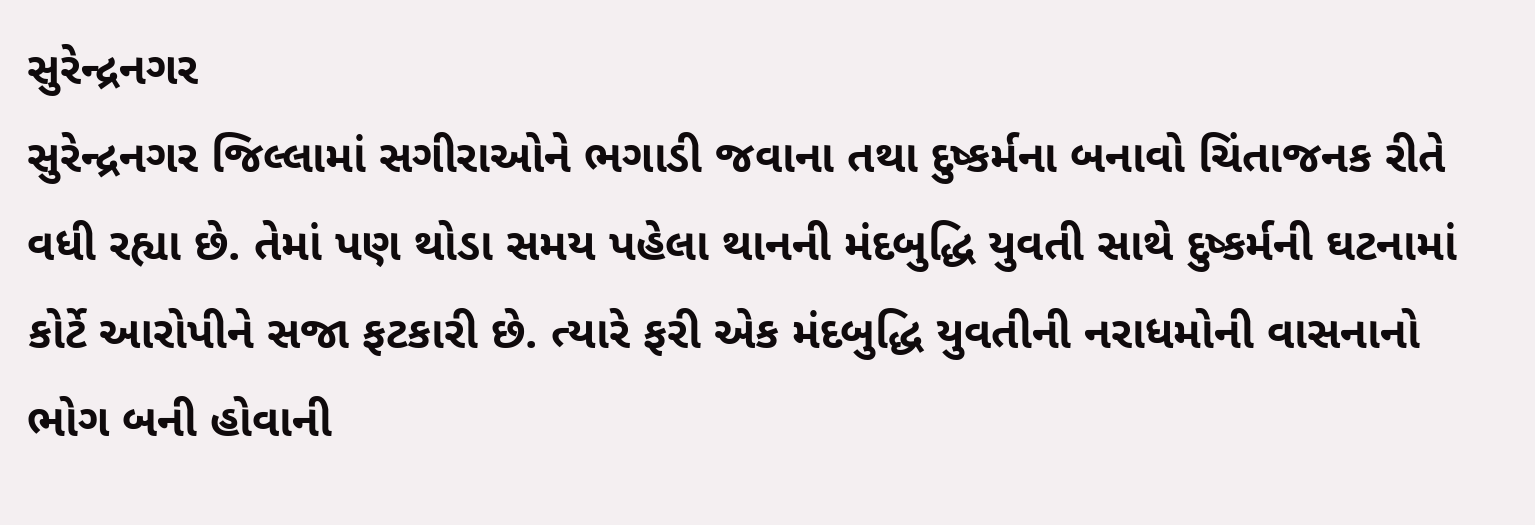સુરેન્દ્રનગર
સુરેન્દ્રનગર જિલ્લામાં સગીરાઓને ભગાડી જવાના તથા દુષ્કર્મના બનાવો ચિંતાજનક રીતે વધી રહ્યા છે. તેમાં પણ થોડા સમય પહેલા થાનની મંદબુદ્ધિ યુવતી સાથે દુષ્કર્મની ઘટનામાં કોર્ટે આરોપીને સજા ફટકારી છે. ત્યારે ફરી એક મંદબુદ્ધિ યુવતીની નરાધમોની વાસનાનો ભોગ બની હોવાની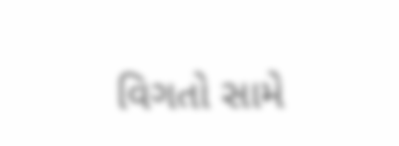વિગતો સામે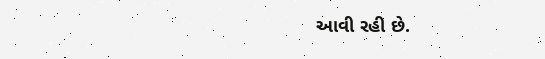આવી રહી છે.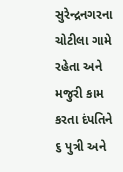સુરેન્દ્રનગરના ચોટીલા ગામે રહેતા અને મજુરી કામ કરતા દંપતિને ૬ પુત્રી અને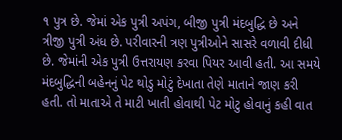૧ પુત્ર છે. જેમાં એક પુત્રી અપંગ, બીજી પુત્રી મંદબુદ્ધિ છે અને ત્રીજી પુત્રી અંધ છે. પરીવારની ત્રણ પુત્રીઓને સાસરે વળાવી દીધી છે. જેમાંની એક પુત્રી ઉત્તરાયણ કરવા પિયર આવી હતી. આ સમયે મંદબુદ્ધિની બહેનનું પેટ થોડુ મોટું દેખાતા તેણે માતાને જાણ કરી હતી. તો માતાએ તે માટી ખાતી હોવાથી પેટ મોટુ હોવાનું કહી વાત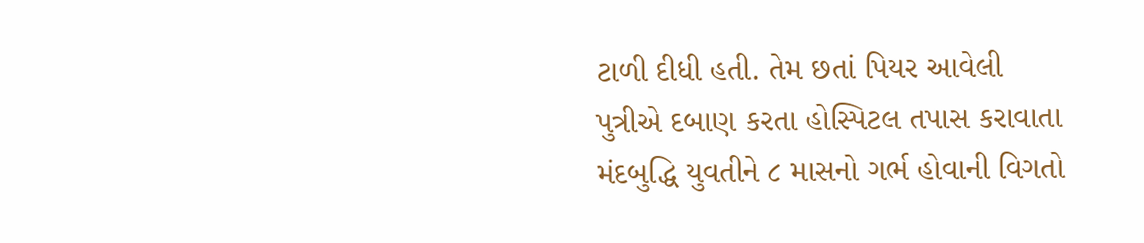ટાળી દીધી હતી. તેમ છતાં પિયર આવેલી પુત્રીએ દબાણ કરતા હોસ્પિટલ તપાસ કરાવાતા મંદબુદ્ધિ યુવતીને ૮ માસનો ગર્ભ હોવાની વિગતો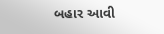બહાર આવી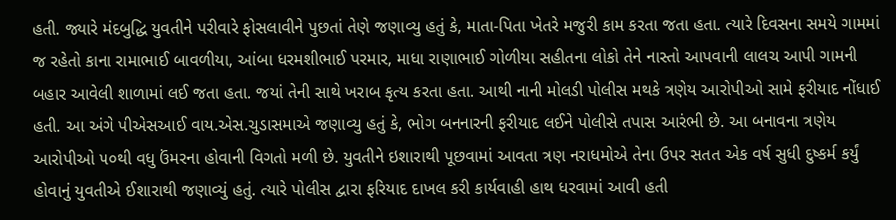હતી. જ્યારે મંદબુદ્ધિ યુવતીને પરીવારે ફોસલાવીને પુછતાં તેણે જણાવ્યુ હતું કે, માતા-પિતા ખેતરે મજુરી કામ કરતા જતા હતા. ત્યારે દિવસના સમયે ગામમાં જ રહેતો કાના રામાભાઈ બાવળીયા, આંબા ધરમશીભાઈ પરમાર, માધા રાણાભાઈ ગોળીયા સહીતના લોકો તેને નાસ્તો આપવાની લાલચ આપી ગામની બહાર આવેલી શાળામાં લઈ જતા હતા. જયાં તેની સાથે ખરાબ કૃત્ય કરતા હતા. આથી નાની મોલડી પોલીસ મથકે ત્રણેય આરોપીઓ સામે ફરીયાદ નોંધાઈ હતી. આ અંગે પીએસઆઈ વાય.એસ.ચુડાસમાએ જણાવ્યુ હતું કે, ભોગ બનનારની ફરીયાદ લઈને પોલીસે તપાસ આરંભી છે. આ બનાવના ત્રણેય આરોપીઓ ૫૦થી વધુ ઉંમરના હોવાની વિગતો મળી છે. યુવતીને ઇશારાથી પૂછવામાં આવતા ત્રણ નરાધમોએ તેના ઉપર સતત એક વર્ષ સુધી દુષ્કર્મ કર્યું હોવાનું યુવતીએ ઈશારાથી જણાવ્યું હતું. ત્યારે પોલીસ દ્વારા ફરિયાદ દાખલ કરી કાર્યવાહી હાથ ધરવામાં આવી હતી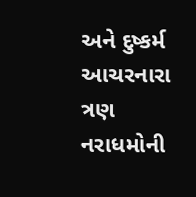અને દુષ્કર્મ આચરનારા ત્રણ નરાધમોની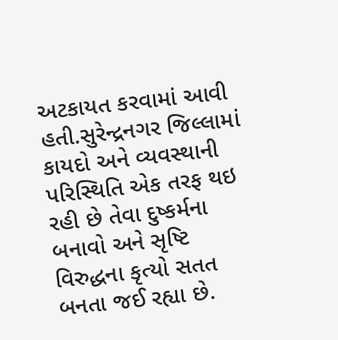અટકાયત કરવામાં આવી હતી.સુરેન્દ્રનગર જિલ્લામાં કાયદો અને વ્યવસ્થાની પરિસ્થિતિ એક તરફ થઇ રહી છે તેવા દુષ્કર્મના બનાવો અને સૃષ્ટિ વિરુદ્ધના કૃત્યો સતત બનતા જઈ રહ્યા છે.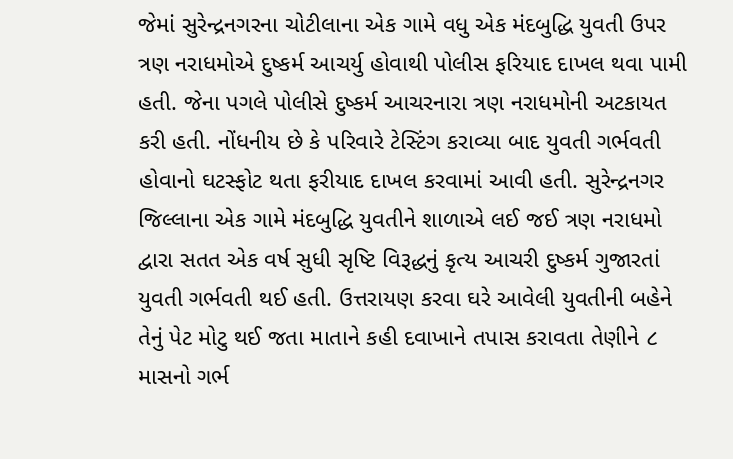જેમાં સુરેન્દ્રનગરના ચોટીલાના એક ગામે વધુ એક મંદબુદ્ધિ યુવતી ઉપર ત્રણ નરાધમોએ દુષ્કર્મ આચર્યુ હોવાથી પોલીસ ફરિયાદ દાખલ થવા પામી હતી. જેના પગલે પોલીસે દુષ્કર્મ આચરનારા ત્રણ નરાધમોની અટકાયત કરી હતી. નોંધનીય છે કે પરિવારે ટેસ્ટિંગ કરાવ્યા બાદ યુવતી ગર્ભવતી હોવાનો ઘટસ્ફોટ થતા ફરીયાદ દાખલ કરવામાં આવી હતી. સુરેન્દ્રનગર જિલ્લાના એક ગામે મંદબુદ્ધિ યુવતીને શાળાએ લઈ જઈ ત્રણ નરાધમો દ્વારા સતત એક વર્ષ સુધી સૃષ્ટિ વિરૂદ્ધનું કૃત્ય આચરી દુષ્કર્મ ગુજારતાં યુવતી ગર્ભવતી થઈ હતી. ઉત્તરાયણ કરવા ઘરે આવેલી યુવતીની બહેને તેનું પેટ મોટુ થઈ જતા માતાને કહી દવાખાને તપાસ કરાવતા તેણીને ૮ માસનો ગર્ભ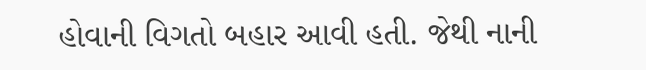હોવાની વિગતો બહાર આવી હતી. જેથી નાની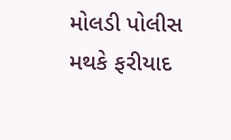મોલડી પોલીસ મથકે ફરીયાદ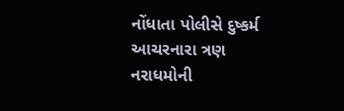નોંધાતા પોલીસે દુષ્કર્મ આચરનારા ત્રણ નરાધમોની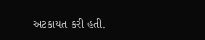અટકાયત કરી હતી.